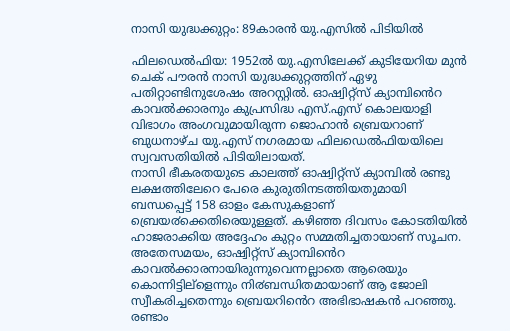നാസി യുദ്ധക്കുറ്റം: 89കാരന്‍ യു.എസില്‍ പിടിയില്‍

ഫിലഡെൽഫിയ: 1952ൽ യു.എസിലേക്ക് കുടിയേറിയ മുൻ ചെക് പൗരൻ നാസി യുദ്ധക്കുറ്റത്തിന് ഏഴു പതിറ്റാണ്ടിനുശേഷം അറസ്റ്റിൽ. ഓഷ്വിറ്റ്സ് ക്യാമ്പിൻെറ കാവൽക്കാരനും കുപ്രസിദ്ധ എസ്.എസ് കൊലയാളി വിഭാഗം അംഗവുമായിരുന്ന ജൊഹാൻ ബ്രെയറാണ് ബുധനാഴ്ച യു.എസ് നഗരമായ ഫിലഡെൽഫിയയിലെ സ്വവസതിയിൽ പിടിയിലായത്.
നാസി ഭീകരതയുടെ കാലത്ത് ഓഷ്വിറ്റ്സ് ക്യാമ്പിൽ രണ്ടു ലക്ഷത്തിലേറെ പേരെ കുരുതിനടത്തിയതുമായി ബന്ധപ്പെട്ട് 158 ഓളം കേസുകളാണ് ബ്രെയ൪ക്കെതിരെയുള്ളത്. കഴിഞ്ഞ ദിവസം കോടതിയിൽ ഹാജരാക്കിയ അദ്ദേഹം കുറ്റം സമ്മതിച്ചതായാണ് സൂചന. അതേസമയം, ഓഷ്വിറ്റ്സ് ക്യാമ്പിൻെറ കാവൽക്കാരനായിരുന്നുവെന്നല്ലാതെ ആരെയും കൊന്നിട്ടില്ളെന്നും നി൪ബന്ധിതമായാണ് ആ ജോലി സ്വീകരിച്ചതെന്നും ബ്രെയറിൻെറ അഭിഭാഷകൻ പറഞ്ഞു.
രണ്ടാം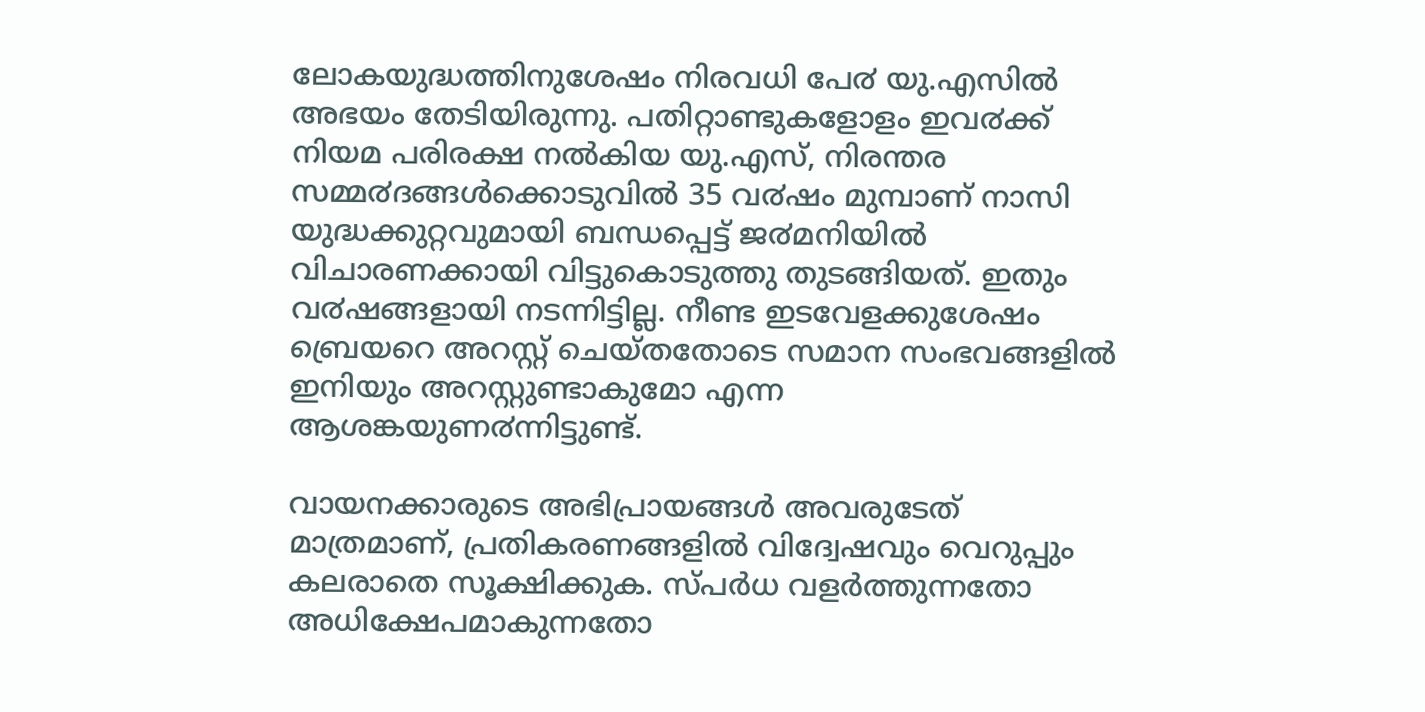ലോകയുദ്ധത്തിനുശേഷം നിരവധി പേ൪ യു.എസിൽ അഭയം തേടിയിരുന്നു. പതിറ്റാണ്ടുകളോളം ഇവ൪ക്ക് നിയമ പരിരക്ഷ നൽകിയ യു.എസ്, നിരന്തര സമ്മ൪ദങ്ങൾക്കൊടുവിൽ 35 വ൪ഷം മുമ്പാണ് നാസി യുദ്ധക്കുറ്റവുമായി ബന്ധപ്പെട്ട് ജ൪മനിയിൽ വിചാരണക്കായി വിട്ടുകൊടുത്തു തുടങ്ങിയത്. ഇതും വ൪ഷങ്ങളായി നടന്നിട്ടില്ല. നീണ്ട ഇടവേളക്കുശേഷം ബ്രെയറെ അറസ്റ്റ് ചെയ്തതോടെ സമാന സംഭവങ്ങളിൽ ഇനിയും അറസ്റ്റുണ്ടാകുമോ എന്ന ആശങ്കയുണ൪ന്നിട്ടുണ്ട്.

വായനക്കാരുടെ അഭിപ്രായങ്ങള്‍ അവരുടേത് മാത്രമാണ്, പ്രതികരണങ്ങളിൽ വിദ്വേഷവും വെറുപ്പും കലരാതെ സൂക്ഷിക്കുക. സ്പർധ വളർത്തുന്നതോ അധിക്ഷേപമാകുന്നതോ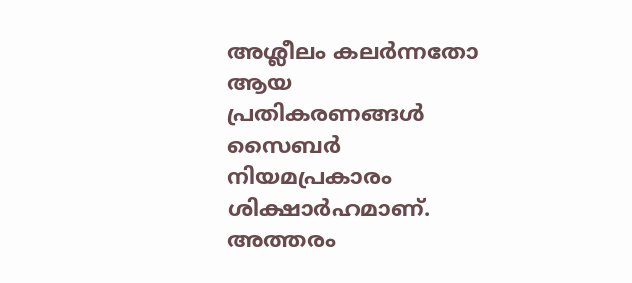അശ്ലീലം കലർന്നതോ ആയ പ്രതികരണങ്ങൾ സൈബർ നിയമപ്രകാരം ശിക്ഷാർഹമാണ്. അത്തരം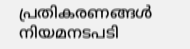പ്രതികരണങ്ങൾ നിയമനടപടി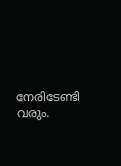നേരിടേണ്ടി വരും.